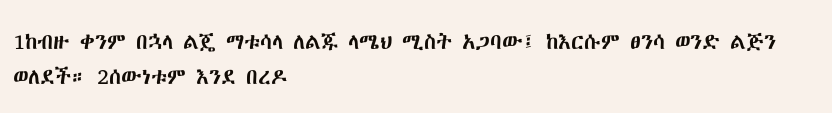1ከብዙ ቀንም በኋላ ልጄ ማቱሳላ ለልጁ ላሜህ ሚስት አጋባው፤ ከእርሱም ፀንሳ ወንድ ልጅን ወለደች። 2ሰውነቱም እንደ በረዶ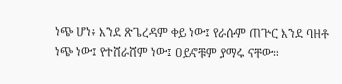ነጭ ሆነ፥ እንደ ጽጌረዳም ቀይ ነው፤ የራሱም ጠጕር እንደ ባዘቶ ነጭ ነው፤ የተሸራሸም ነው፤ ዐይኖቹም ያማሩ ናቸው።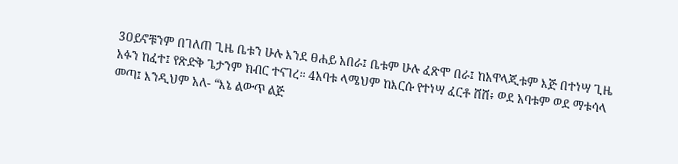3ዐይኖቹንም በገለጠ ጊዜ ቤቱን ሁሉ እንደ ፀሐይ አበራ፤ ቤቱም ሁሉ ፈጽሞ በራ፤ ከአዋላጂቱም እጅ በተነሣ ጊዜ አፉን ከፈተ፤ የጽድቅ ጌታንም ክብር ተናገረ። 4አባቱ ላሜህም ከእርሱ የተነሣ ፈርቶ ሸሸ፥ ወደ አባቱም ወደ ማቱሳላ መጣ፤ እንዲህም አለ- “እኔ ልውጥ ልጅ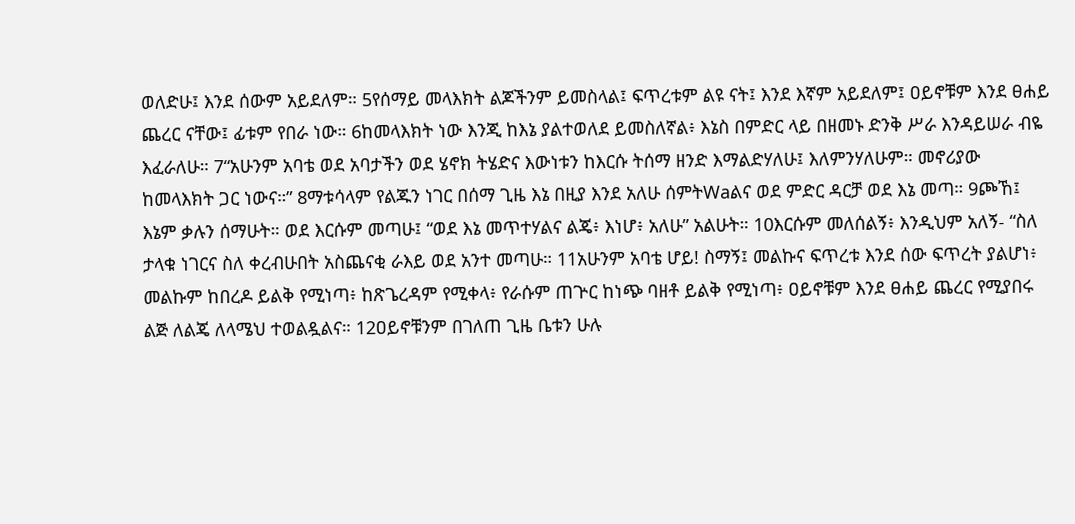ወለድሁ፤ እንደ ሰውም አይደለም። 5የሰማይ መላእክት ልጆችንም ይመስላል፤ ፍጥረቱም ልዩ ናት፤ እንደ እኛም አይደለም፤ ዐይኖቹም እንደ ፀሐይ ጨረር ናቸው፤ ፊቱም የበራ ነው። 6ከመላእክት ነው እንጂ ከእኔ ያልተወለደ ይመስለኛል፥ እኔስ በምድር ላይ በዘመኑ ድንቅ ሥራ እንዳይሠራ ብዬ እፈራለሁ። 7“አሁንም አባቴ ወደ አባታችን ወደ ሄኖክ ትሄድና እውነቱን ከእርሱ ትሰማ ዘንድ እማልድሃለሁ፤ እለምንሃለሁም። መኖሪያው ከመላእክት ጋር ነውና።” 8ማቱሳላም የልጁን ነገር በሰማ ጊዜ እኔ በዚያ እንደ አለሁ ሰምትWaልና ወደ ምድር ዳርቻ ወደ እኔ መጣ። 9ጮኸ፤ እኔም ቃሉን ሰማሁት። ወደ እርሱም መጣሁ፤ “ወደ እኔ መጥተሃልና ልጄ፥ እነሆ፥ አለሁ” አልሁት። 10እርሱም መለሰልኝ፥ እንዲህም አለኝ- “ስለ ታላቁ ነገርና ስለ ቀረብሁበት አስጨናቂ ራእይ ወደ አንተ መጣሁ። 11አሁንም አባቴ ሆይ! ስማኝ፤ መልኩና ፍጥረቱ እንደ ሰው ፍጥረት ያልሆነ፥ መልኩም ከበረዶ ይልቅ የሚነጣ፥ ከጽጌረዳም የሚቀላ፥ የራሱም ጠጕር ከነጭ ባዘቶ ይልቅ የሚነጣ፥ ዐይኖቹም እንደ ፀሐይ ጨረር የሚያበሩ ልጅ ለልጄ ለላሜህ ተወልዷልና። 12ዐይኖቹንም በገለጠ ጊዜ ቤቱን ሁሉ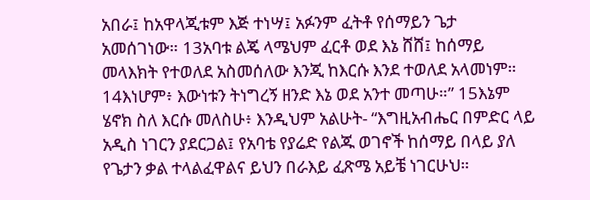አበራ፤ ከአዋላጂቱም እጅ ተነሣ፤ አፉንም ፈትቶ የሰማይን ጌታ አመሰገነው። 13አባቱ ልጄ ላሜህም ፈርቶ ወደ እኔ ሸሸ፤ ከሰማይ መላእክት የተወለደ አስመሰለው እንጂ ከእርሱ እንደ ተወለደ አላመነም። 14እነሆም፥ እውነቱን ትነግረኝ ዘንድ እኔ ወደ አንተ መጣሁ።” 15እኔም ሄኖክ ስለ እርሱ መለስሁ፥ እንዲህም አልሁት- “እግዚአብሔር በምድር ላይ አዲስ ነገርን ያደርጋል፤ የአባቴ የያሬድ የልጁ ወገኖች ከሰማይ በላይ ያለ የጌታን ቃል ተላልፈዋልና ይህን በራእይ ፈጽሜ አይቼ ነገርሁህ።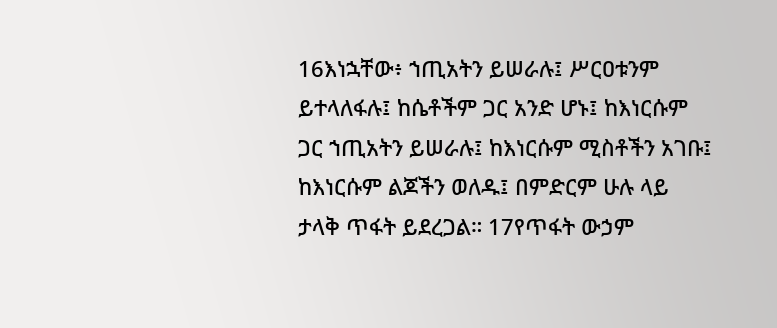16እነኋቸው፥ ኀጢአትን ይሠራሉ፤ ሥርዐቱንም ይተላለፋሉ፤ ከሴቶችም ጋር አንድ ሆኑ፤ ከእነርሱም ጋር ኀጢአትን ይሠራሉ፤ ከእነርሱም ሚስቶችን አገቡ፤ ከእነርሱም ልጆችን ወለዱ፤ በምድርም ሁሉ ላይ ታላቅ ጥፋት ይደረጋል። 17የጥፋት ውኃም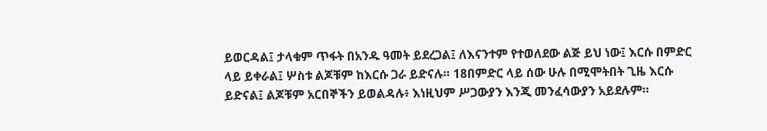ይወርዳል፤ ታላቁም ጥፋት በአንዱ ዓመት ይደረጋል፤ ለእናንተም የተወለደው ልጅ ይህ ነው፤ እርሱ በምድር ላይ ይቀራል፤ ሦስቱ ልጆቹም ከእርሱ ጋራ ይድናሉ። 18በምድር ላይ ሰው ሁሉ በሚሞትበት ጊዜ እርሱ ይድናል፤ ልጆቹም አርበኞችን ይወልዳሉ፥ እነዚህም ሥጋውያን እንጂ መንፈሳውያን አይደሉም።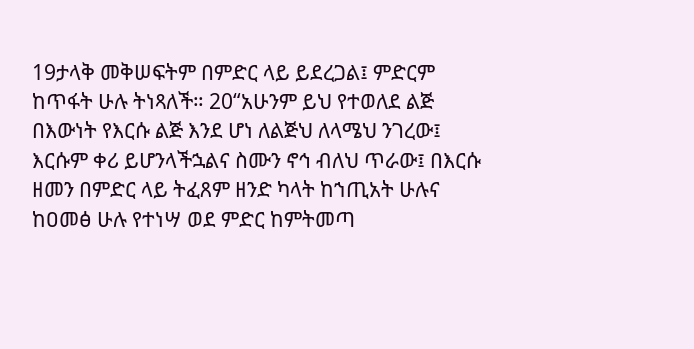19ታላቅ መቅሠፍትም በምድር ላይ ይደረጋል፤ ምድርም ከጥፋት ሁሉ ትነጻለች። 20“አሁንም ይህ የተወለደ ልጅ በእውነት የእርሱ ልጅ እንደ ሆነ ለልጅህ ለላሜህ ንገረው፤ እርሱም ቀሪ ይሆንላችኋልና ስሙን ኖኅ ብለህ ጥራው፤ በእርሱ ዘመን በምድር ላይ ትፈጸም ዘንድ ካላት ከኀጢአት ሁሉና ከዐመፅ ሁሉ የተነሣ ወደ ምድር ከምትመጣ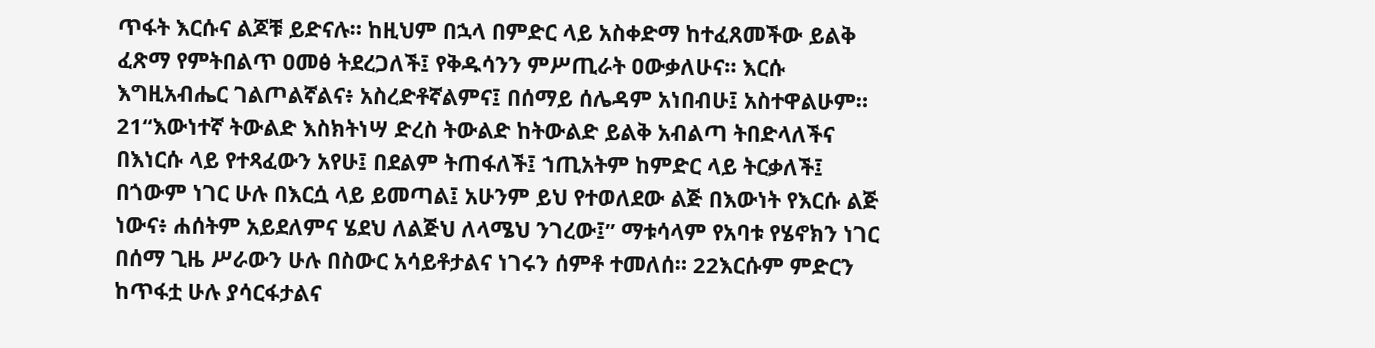ጥፋት እርሱና ልጆቹ ይድናሉ። ከዚህም በኋላ በምድር ላይ አስቀድማ ከተፈጸመችው ይልቅ ፈጽማ የምትበልጥ ዐመፅ ትደረጋለች፤ የቅዱሳንን ምሥጢራት ዐውቃለሁና። እርሱ እግዚአብሔር ገልጦልኛልና፥ አስረድቶኛልምና፤ በሰማይ ሰሌዳም አነበብሁ፤ አስተዋልሁም። 21“እውነተኛ ትውልድ እስክትነሣ ድረስ ትውልድ ከትውልድ ይልቅ አብልጣ ትበድላለችና በእነርሱ ላይ የተጻፈውን አየሁ፤ በደልም ትጠፋለች፤ ኀጢአትም ከምድር ላይ ትርቃለች፤ በጎውም ነገር ሁሉ በእርሷ ላይ ይመጣል፤ አሁንም ይህ የተወለደው ልጅ በእውነት የእርሱ ልጅ ነውና፥ ሐሰትም አይደለምና ሄደህ ለልጅህ ለላሜህ ንገረው፤” ማቱሳላም የአባቱ የሄኖክን ነገር በሰማ ጊዜ ሥራውን ሁሉ በስውር አሳይቶታልና ነገሩን ሰምቶ ተመለሰ። 22እርሱም ምድርን ከጥፋቷ ሁሉ ያሳርፋታልና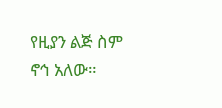የዚያን ልጅ ስም ኖኅ አለው።